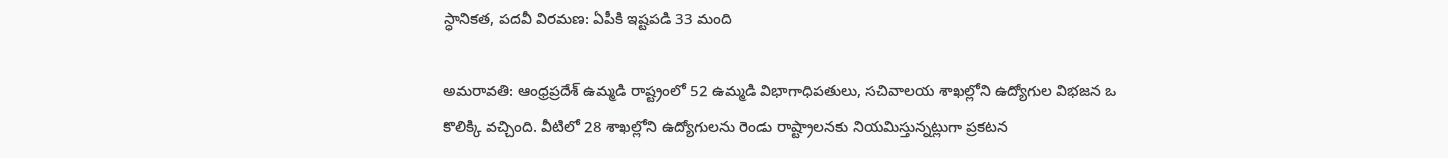స్ధానికత, పదవీ విరమణ: ఏపీకి ఇష్టపడి 33 మంది

అమరావతి: ఆంధ్రప్రదేశ్ ఉమ్మడి రాష్ట్రంలో 52 ఉమ్మడి విభాగాధిపతులు, సచివాలయ శాఖల్లోని ఉద్యోగుల విభజన ఒ కొలిక్కి వచ్చింది. వీటిలో 28 శాఖల్లోని ఉద్యోగులను రెండు రాష్ట్రాలనకు నియమిస్తున్నట్లుగా ప్రకటన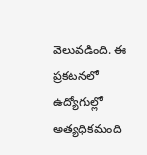వెలువడింది. ఈ ప్రకటనలో ఉద్యోగుల్లో అత్యధికమంది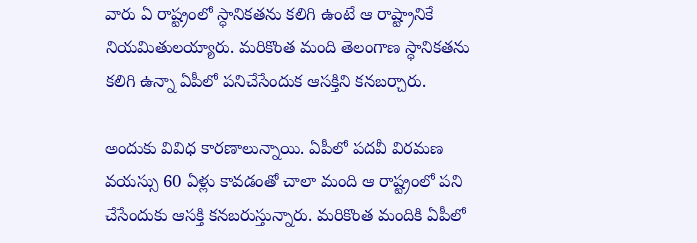వారు ఏ రాష్ట్రంలో స్ధానికతను కలిగి ఉంటే ఆ రాష్ట్రానికే నియమితులయ్యారు. మరికొంత మంది తెలంగాణ స్ధానికతను కలిగి ఉన్నా ఏపీలో పనిచేసేందుక ఆసక్తిని కనబర్చారు.

అందుకు వివిధ కారణాలున్నాయి. ఏపీలో పదవీ విరమణ వయస్సు 60 ఏళ్లు కావడంతో చాలా మంది ఆ రాష్ట్రంలో పని చేసేందుకు ఆసక్తి కనబరుస్తున్నారు. మరికొంత మందికి ఏపీలో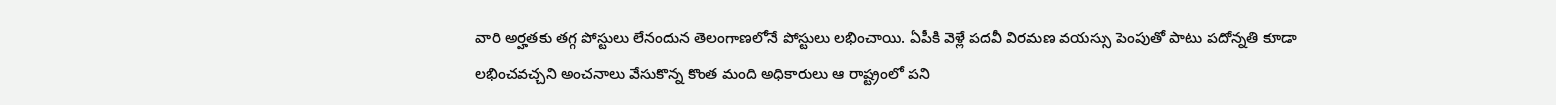వారి అర్హతకు తగ్గ పోస్టులు లేనందున తెలంగాణలోనే పోస్టులు లభించాయి. ఏపీకి వెళ్లే పదవీ విరమణ వయస్సు పెంపుతో పాటు పదోన్నతి కూడా లభించవచ్చని అంచనాలు వేసుకొన్న కొంత మంది అధికారులు ఆ రాష్ట్రంలో పని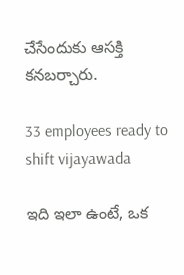చేసేందుకు ఆసక్తి కనబర్చారు.

33 employees ready to shift vijayawada

ఇది ఇలా ఉంటే, ఒక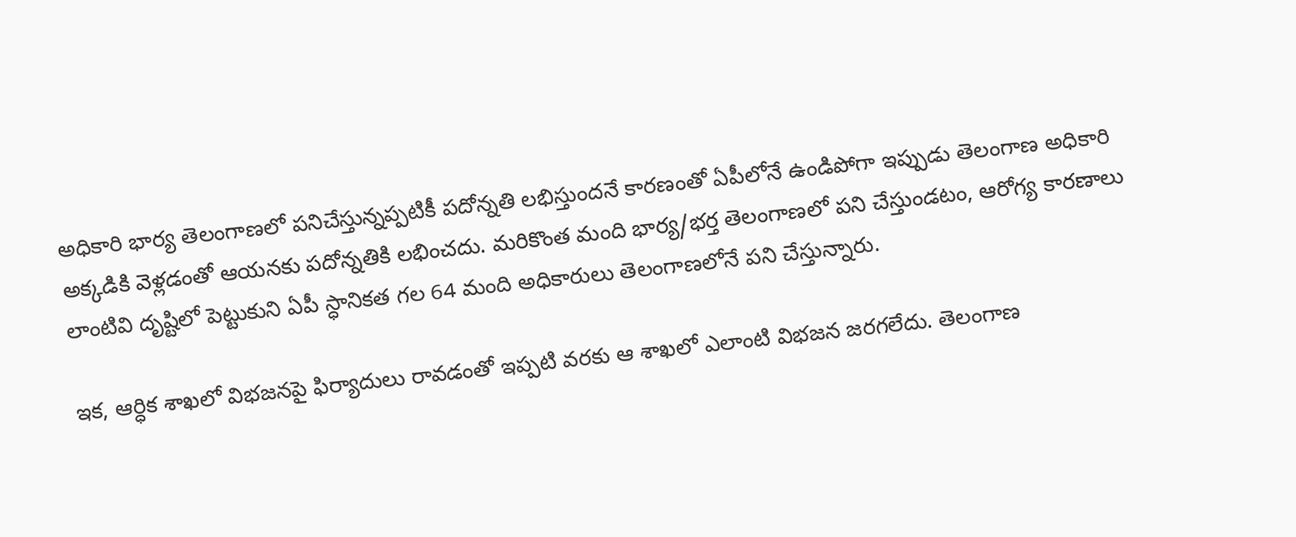అధికారి భార్య తెలంగాణలో పనిచేస్తున్నప్పటికీ పదోన్నతి లభిస్తుందనే కారణంతో ఏపీలోనే ఉండిపోగా ఇప్పుడు తెలంగాణ అధికారి అక్కడికి వెళ్లడంతో ఆయనకు పదోన్నతికి లభించదు. మరికొంత మంది భార్య/భర్త తెలంగాణలో పని చేస్తుండటం, ఆరోగ్య కారణాలు లాంటివి దృష్టిలో పెట్టుకుని ఏపీ స్ధానికత గల 64 మంది అధికారులు తెలంగాణలోనే పని చేస్తున్నారు.

ఇక, ఆర్ధిక శాఖలో విభజనపై ఫిర్యాదులు రావడంతో ఇప్పటి వరకు ఆ శాఖలో ఎలాంటి విభజన జరగలేదు. తెలంగాణ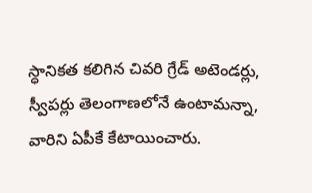స్ధానికత కలిగిన చివరి గ్రేడ్ అటెండర్లు, స్వీపర్లు తెలంగాణలోనే ఉంటామన్నా, వారిని ఏపీకే కేటాయించారు.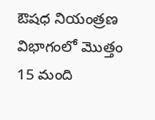ఔషధ నియంత్రణ విభాగంలో మొత్తం 15 మంది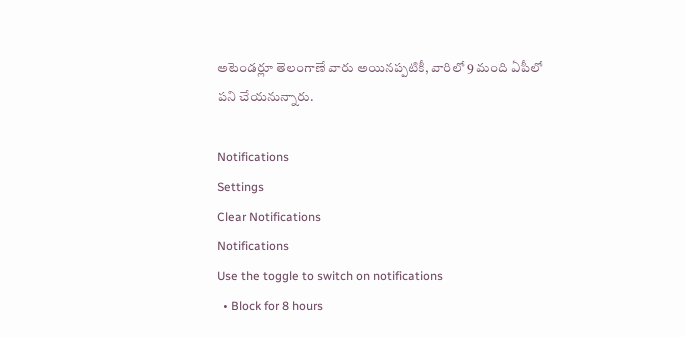అటెండర్లూ తెలంగాణే వారు అయినప్పటికీ, వారిలో 9 మంది ఏపీలో పని చేయనున్నారు.

Notifications
Settings
Clear Notifications
Notifications
Use the toggle to switch on notifications
  • Block for 8 hours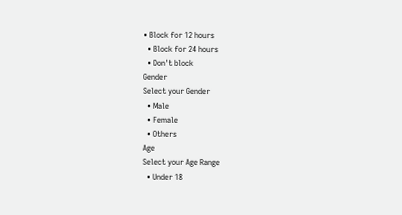• Block for 12 hours
  • Block for 24 hours
  • Don't block
Gender
Select your Gender
  • Male
  • Female
  • Others
Age
Select your Age Range
  • Under 18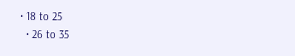• 18 to 25
  • 26 to 35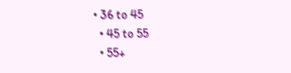• 36 to 45
  • 45 to 55
  • 55+